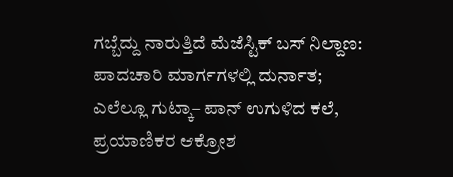ಗಬ್ಬೆದ್ದು ನಾರುತ್ತಿದೆ ಮೆಜೆಸ್ಟಿಕ್‌ ಬಸ್ ನಿಲ್ದಾಣ: ಪಾದಚಾರಿ ಮಾರ್ಗಗಳಲ್ಲಿ ದುರ್ನಾತ; ಎಲೆಲ್ಲೂ ಗುಟ್ಕಾ– ಪಾನ್ ಉಗುಳಿದ ಕಲೆ, ಪ್ರಯಾಣಿಕರ ಆಕ್ರೋಶ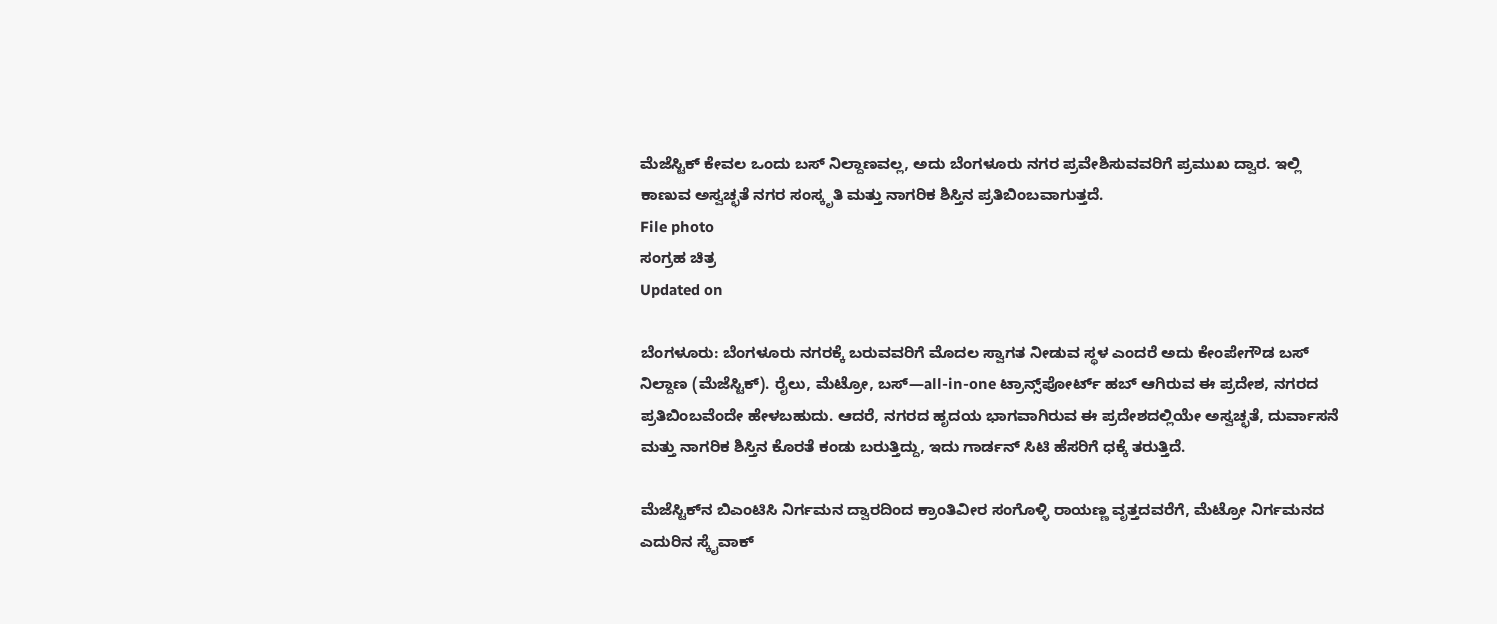ಮೆಜೆಸ್ಟಿಕ್ ಕೇವಲ ಒಂದು ಬಸ್ ನಿಲ್ದಾಣವಲ್ಲ, ಅದು ಬೆಂಗಳೂರು ನಗರ ಪ್ರವೇಶಿಸುವವರಿಗೆ ಪ್ರಮುಖ ದ್ವಾರ. ಇಲ್ಲಿ ಕಾಣುವ ಅಸ್ವಚ್ಛತೆ ನಗರ ಸಂಸ್ಕೃತಿ ಮತ್ತು ನಾಗರಿಕ ಶಿಸ್ತಿನ ಪ್ರತಿಬಿಂಬವಾಗುತ್ತದೆ.
File photo
ಸಂಗ್ರಹ ಚಿತ್ರ
Updated on

ಬೆಂಗಳೂರು: ಬೆಂಗಳೂರು ನಗರಕ್ಕೆ ಬರುವವರಿಗೆ ಮೊದಲ ಸ್ವಾಗತ ನೀಡುವ ಸ್ಥಳ ಎಂದರೆ ಅದು ಕೇಂಪೇಗೌಡ ಬಸ್ ನಿಲ್ದಾಣ (ಮೆಜೆಸ್ಟಿಕ್). ರೈಲು, ಮೆಟ್ರೋ, ಬಸ್—all-in-one ಟ್ರಾನ್ಸ್‌ಪೋರ್ಟ್ ಹಬ್ ಆಗಿರುವ ಈ ಪ್ರದೇಶ, ನಗರದ ಪ್ರತಿಬಿಂಬವೆಂದೇ ಹೇಳಬಹುದು. ಆದರೆ, ನಗರದ ಹೃದಯ ಭಾಗವಾಗಿರುವ ಈ ಪ್ರದೇಶದಲ್ಲಿಯೇ ಅಸ್ವಚ್ಛತೆ, ದುರ್ವಾಸನೆ ಮತ್ತು ನಾಗರಿಕ ಶಿಸ್ತಿನ ಕೊರತೆ ಕಂಡು ಬರುತ್ತಿದ್ದು, ಇದು ಗಾರ್ಡನ್ ಸಿಟಿ ಹೆಸರಿಗೆ ಧಕ್ಕೆ ತರುತ್ತಿದೆ.

ಮೆಜೆಸ್ಟಿಕ್‌ನ ಬಿಎಂಟಿಸಿ ನಿರ್ಗಮನ ದ್ವಾರದಿಂದ ಕ್ರಾಂತಿವೀರ ಸಂಗೊಳ್ಳಿ ರಾಯಣ್ಣ ವೃತ್ತದವರೆಗೆ, ಮೆಟ್ರೋ ನಿರ್ಗಮನದ ಎದುರಿನ ಸ್ಕೈವಾಕ್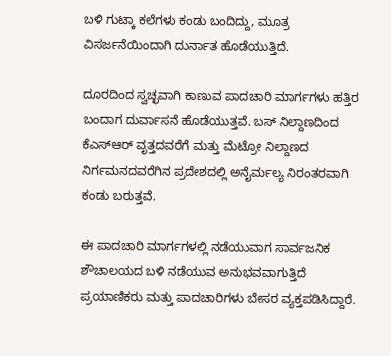ಬಳಿ ಗುಟ್ಕಾ ಕಲೆಗಳು ಕಂಡು ಬಂದಿದ್ದು, ಮೂತ್ರ ವಿಸರ್ಜನೆಯಿಂದಾಗಿ ದುರ್ನಾತ ಹೊಡೆಯುತ್ತಿದೆ.

ದೂರದಿಂದ ಸ್ವಚ್ಛವಾಗಿ ಕಾಣುವ ಪಾದಚಾರಿ ಮಾರ್ಗಗಳು ಹತ್ತಿರ ಬಂದಾಗ ದುರ್ವಾಸನೆ ಹೊಡೆಯುತ್ತವೆ. ಬಸ್ ನಿಲ್ದಾಣದಿಂದ ಕೆಎಸ್ಆರ್ ವೃತ್ತದವರೆಗೆ ಮತ್ತು ಮೆಟ್ರೋ ನಿಲ್ದಾಣದ ನಿರ್ಗಮನದವರೆಗಿನ ಪ್ರದೇಶದಲ್ಲಿ ಅನೈರ್ಮಲ್ಯ ನಿರಂತರವಾಗಿ ಕಂಡು ಬರುತ್ತವೆ.

ಈ ಪಾದಚಾರಿ ಮಾರ್ಗಗಳಲ್ಲಿ ನಡೆಯುವಾಗ ಸಾರ್ವಜನಿಕ ಶೌಚಾಲಯದ ಬಳಿ ನಡೆಯುವ ಅನುಭವವಾಗುತ್ತಿದೆ ಪ್ರಯಾಣಿಕರು ಮತ್ತು ಪಾದಚಾರಿಗಳು ಬೇಸರ ವ್ಯಕ್ತಪಡಿಸಿದ್ದಾರೆ.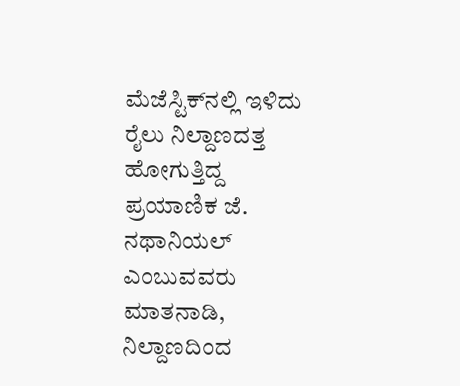ಮೆಜೆಸ್ಟಿಕ್‌ನಲ್ಲಿ ಇಳಿದು ರೈಲು ನಿಲ್ದಾಣದತ್ತ ಹೋಗುತ್ತಿದ್ದ ಪ್ರಯಾಣಿಕ ಜೆ. ನಥಾನಿಯಲ್ ಎಂಬುವವರು ಮಾತನಾಡಿ, ನಿಲ್ದಾಣದಿಂದ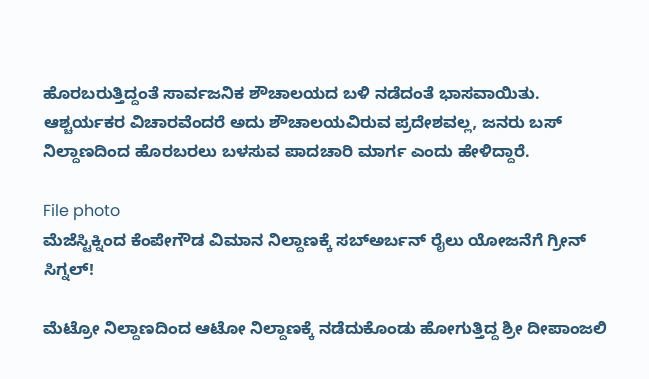ಹೊರಬರುತ್ತಿದ್ದಂತೆ ಸಾರ್ವಜನಿಕ ಶೌಚಾಲಯದ ಬಳಿ ನಡೆದಂತೆ ಭಾಸವಾಯಿತು. ಆಶ್ಚರ್ಯಕರ ವಿಚಾರವೆಂದರೆ ಅದು ಶೌಚಾಲಯವಿರುವ ಪ್ರದೇಶವಲ್ಲ, ಜನರು ಬಸ್ ನಿಲ್ದಾಣದಿಂದ ಹೊರಬರಲು ಬಳಸುವ ಪಾದಚಾರಿ ಮಾರ್ಗ ಎಂದು ಹೇಳಿದ್ದಾರೆ.

File photo
ಮೆಜೆಸ್ಟಿಕ್ನಿಂದ ಕೆಂಪೇಗೌಡ ವಿಮಾನ ನಿಲ್ದಾಣಕ್ಕೆ ಸಬ್ಅರ್ಬನ್ ರೈಲು ಯೋಜನೆಗೆ ಗ್ರೀನ್ ಸಿಗ್ನಲ್!

ಮೆಟ್ರೋ ನಿಲ್ದಾಣದಿಂದ ಆಟೋ ನಿಲ್ದಾಣಕ್ಕೆ ನಡೆದುಕೊಂಡು ಹೋಗುತ್ತಿದ್ದ ಶ್ರೀ ದೀಪಾಂಜಲಿ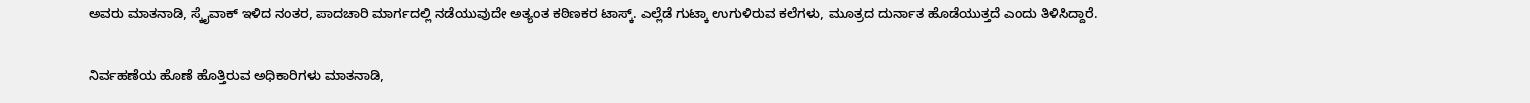ಅವರು ಮಾತನಾಡಿ, ಸ್ಕೈವಾಕ್ ಇಳಿದ ನಂತರ, ಪಾದಚಾರಿ ಮಾರ್ಗದಲ್ಲಿ ನಡೆಯುವುದೇ ಅತ್ಯಂತ ಕಠಿಣಕರ ಟಾಸ್ಕ್. ಎಲ್ಲೆಡೆ ಗುಟ್ಕಾ ಉಗುಳಿರುವ ಕಲೆಗಳು, ಮೂತ್ರದ ದುರ್ನಾತ ಹೊಡೆಯುತ್ತದೆ ಎಂದು ತಿಳಿಸಿದ್ದಾರೆ.

ನಿರ್ವಹಣೆಯ ಹೊಣೆ ಹೊತ್ತಿರುವ ಅಧಿಕಾರಿಗಳು ಮಾತನಾಡಿ,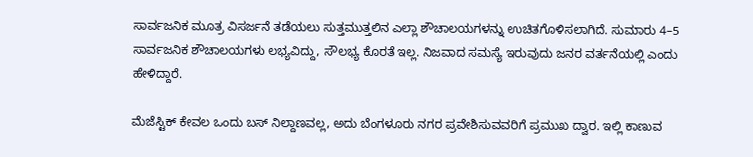ಸಾರ್ವಜನಿಕ ಮೂತ್ರ ವಿಸರ್ಜನೆ ತಡೆಯಲು ಸುತ್ತಮುತ್ತಲಿನ ಎಲ್ಲಾ ಶೌಚಾಲಯಗಳನ್ನು ಉಚಿತಗೊಳಿಸಲಾಗಿದೆ. ಸುಮಾರು 4–5 ಸಾರ್ವಜನಿಕ ಶೌಚಾಲಯಗಳು ಲಭ್ಯವಿದ್ದು, ಸೌಲಭ್ಯ ಕೊರತೆ ಇಲ್ಲ. ನಿಜವಾದ ಸಮಸ್ಯೆ ಇರುವುದು ಜನರ ವರ್ತನೆಯಲ್ಲಿ ಎಂದು ಹೇಳಿದ್ದಾರೆ.

ಮೆಜೆಸ್ಟಿಕ್ ಕೇವಲ ಒಂದು ಬಸ್ ನಿಲ್ದಾಣವಲ್ಲ, ಅದು ಬೆಂಗಳೂರು ನಗರ ಪ್ರವೇಶಿಸುವವರಿಗೆ ಪ್ರಮುಖ ದ್ವಾರ. ಇಲ್ಲಿ ಕಾಣುವ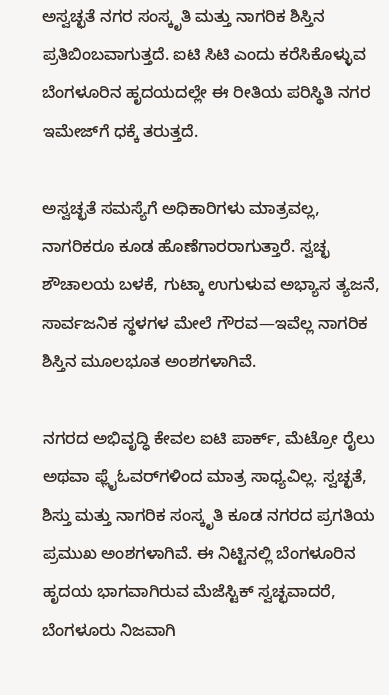ಅಸ್ವಚ್ಛತೆ ನಗರ ಸಂಸ್ಕೃತಿ ಮತ್ತು ನಾಗರಿಕ ಶಿಸ್ತಿನ ಪ್ರತಿಬಿಂಬವಾಗುತ್ತದೆ. ಐಟಿ ಸಿಟಿ ಎಂದು ಕರೆಸಿಕೊಳ್ಳುವ ಬೆಂಗಳೂರಿನ ಹೃದಯದಲ್ಲೇ ಈ ರೀತಿಯ ಪರಿಸ್ಥಿತಿ ನಗರ ಇಮೇಜ್‌ಗೆ ಧಕ್ಕೆ ತರುತ್ತದೆ.

ಅಸ್ವಚ್ಛತೆ ಸಮಸ್ಯೆಗೆ ಅಧಿಕಾರಿಗಳು ಮಾತ್ರವಲ್ಲ, ನಾಗರಿಕರೂ ಕೂಡ ಹೊಣೆಗಾರರಾಗುತ್ತಾರೆ. ಸ್ವಚ್ಛ ಶೌಚಾಲಯ ಬಳಕೆ, ಗುಟ್ಕಾ ಉಗುಳುವ ಅಭ್ಯಾಸ ತ್ಯಜನೆ, ಸಾರ್ವಜನಿಕ ಸ್ಥಳಗಳ ಮೇಲೆ ಗೌರವ—ಇವೆಲ್ಲ ನಾಗರಿಕ ಶಿಸ್ತಿನ ಮೂಲಭೂತ ಅಂಶಗಳಾಗಿವೆ.

ನಗರದ ಅಭಿವೃದ್ಧಿ ಕೇವಲ ಐಟಿ ಪಾರ್ಕ್, ಮೆಟ್ರೋ ರೈಲು ಅಥವಾ ಫ್ಲೈಓವರ್‌ಗಳಿಂದ ಮಾತ್ರ ಸಾಧ್ಯವಿಲ್ಲ. ಸ್ವಚ್ಛತೆ, ಶಿಸ್ತು ಮತ್ತು ನಾಗರಿಕ ಸಂಸ್ಕೃತಿ ಕೂಡ ನಗರದ ಪ್ರಗತಿಯ ಪ್ರಮುಖ ಅಂಶಗಳಾಗಿವೆ. ಈ ನಿಟ್ಟಿನಲ್ಲಿ ಬೆಂಗಳೂರಿನ ಹೃದಯ ಭಾಗವಾಗಿರುವ ಮೆಜೆಸ್ಟಿಕ್ ಸ್ವಚ್ಛವಾದರೆ, ಬೆಂಗಳೂರು ನಿಜವಾಗಿ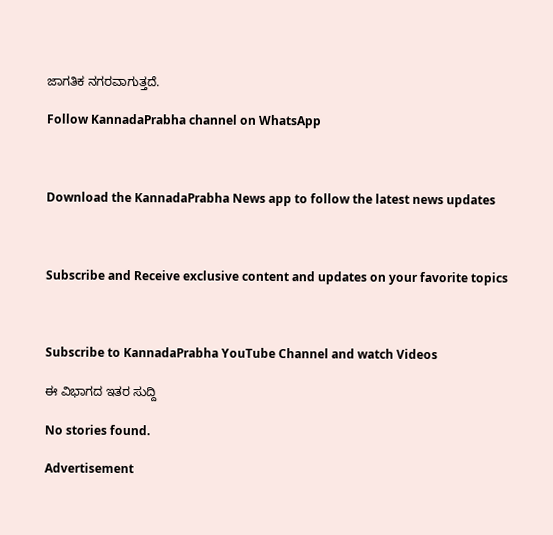ಜಾಗತಿಕ ನಗರವಾಗುತ್ತದೆ.

Follow KannadaPrabha channel on WhatsApp



Download the KannadaPrabha News app to follow the latest news updates



Subscribe and Receive exclusive content and updates on your favorite topics



Subscribe to KannadaPrabha YouTube Channel and watch Videos

ಈ ವಿಭಾಗದ ಇತರ ಸುದ್ದಿ

No stories found.

Advertisement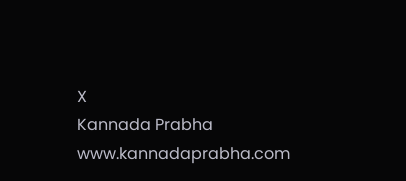X
Kannada Prabha
www.kannadaprabha.com